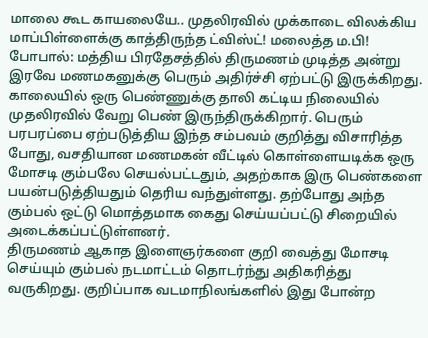மாலை கூட காயலையே.. முதலிரவில் முக்காடை விலக்கிய மாப்பிள்ளைக்கு காத்திருந்த ட்விஸ்ட்! மலைத்த ம.பி!
போபால்: மத்திய பிரதேசத்தில் திருமணம் முடித்த அன்று இரவே மணமகனுக்கு பெரும் அதிர்ச்சி ஏற்பட்டு இருக்கிறது. காலையில் ஒரு பெண்ணுக்கு தாலி கட்டிய நிலையில் முதலிரவில் வேறு பெண் இருந்திருக்கிறார். பெரும் பரபரப்பை ஏற்படுத்திய இந்த சம்பவம் குறித்து விசாரித்த போது, வசதியான மணமகன் வீட்டில் கொள்ளையடிக்க ஒரு மோசடி கும்பலே செயல்பட்டதும், அதற்காக இரு பெண்களை பயன்படுத்தியதும் தெரிய வந்துள்ளது. தற்போது அந்த கும்பல் ஒட்டு மொத்தமாக கைது செய்யப்பட்டு சிறையில் அடைக்கப்பட்டுள்ளனர்.
திருமணம் ஆகாத இளைஞர்களை குறி வைத்து மோசடி செய்யும் கும்பல் நடமாட்டம் தொடர்ந்து அதிகரித்து வருகிறது. குறிப்பாக வடமாநிலங்களில் இது போன்ற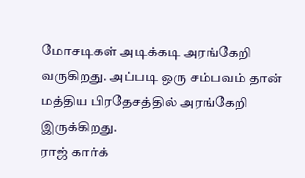மோசடிகள் அடிக்கடி அரங்கேறி வருகிறது. அப்படி ஒரு சம்பவம் தான் மத்திய பிரதேசத்தில் அரங்கேறி இருக்கிறது.
ராஜ் கார்க்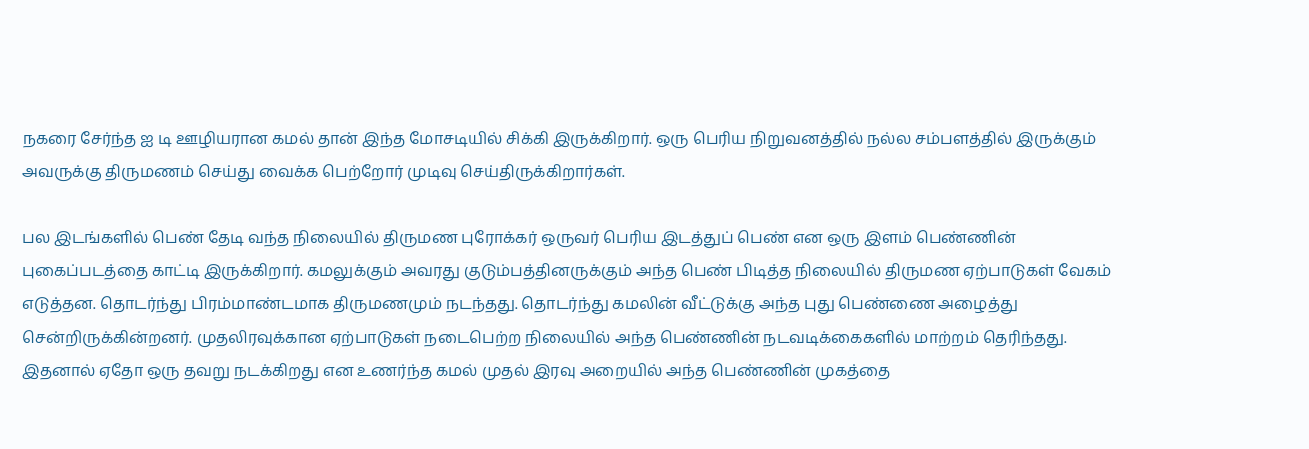நகரை சேர்ந்த ஐ டி ஊழியரான கமல் தான் இந்த மோசடியில் சிக்கி இருக்கிறார். ஒரு பெரிய நிறுவனத்தில் நல்ல சம்பளத்தில் இருக்கும் அவருக்கு திருமணம் செய்து வைக்க பெற்றோர் முடிவு செய்திருக்கிறார்கள்.

பல இடங்களில் பெண் தேடி வந்த நிலையில் திருமண புரோக்கர் ஒருவர் பெரிய இடத்துப் பெண் என ஒரு இளம் பெண்ணின் புகைப்படத்தை காட்டி இருக்கிறார். கமலுக்கும் அவரது குடும்பத்தினருக்கும் அந்த பெண் பிடித்த நிலையில் திருமண ஏற்பாடுகள் வேகம் எடுத்தன. தொடர்ந்து பிரம்மாண்டமாக திருமணமும் நடந்தது. தொடர்ந்து கமலின் வீட்டுக்கு அந்த புது பெண்ணை அழைத்து சென்றிருக்கின்றனர். முதலிரவுக்கான ஏற்பாடுகள் நடைபெற்ற நிலையில் அந்த பெண்ணின் நடவடிக்கைகளில் மாற்றம் தெரிந்தது.
இதனால் ஏதோ ஒரு தவறு நடக்கிறது என உணர்ந்த கமல் முதல் இரவு அறையில் அந்த பெண்ணின் முகத்தை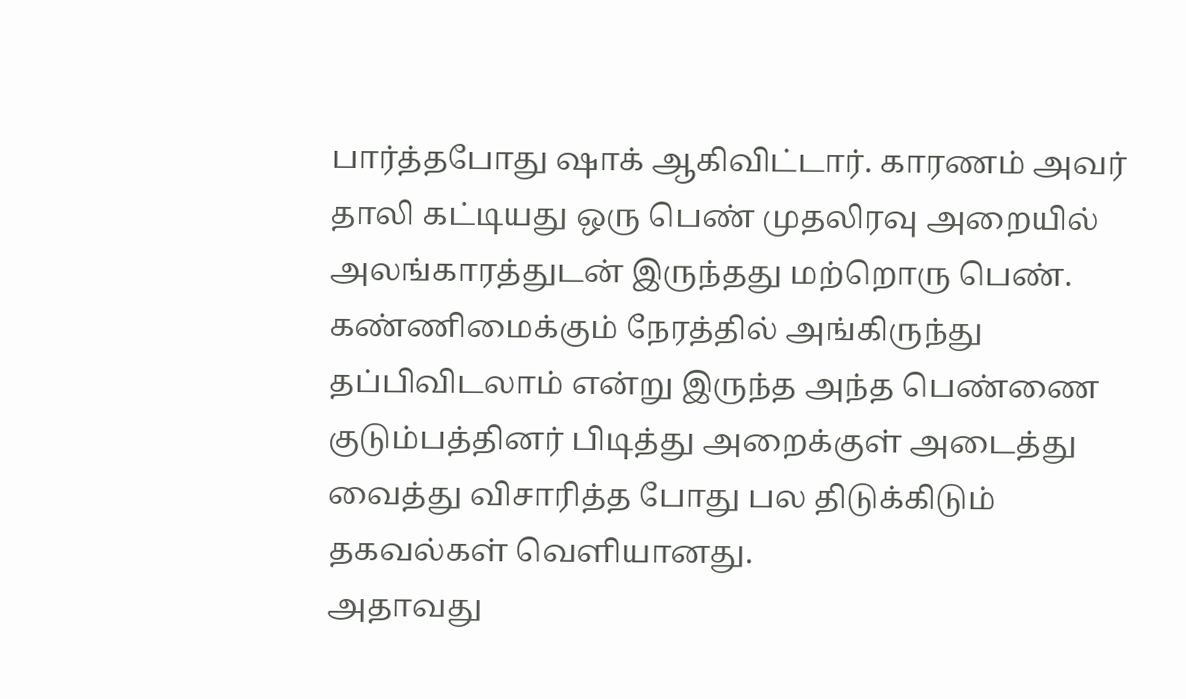பார்த்தபோது ஷாக் ஆகிவிட்டார். காரணம் அவர் தாலி கட்டியது ஒரு பெண் முதலிரவு அறையில் அலங்காரத்துடன் இருந்தது மற்றொரு பெண். கண்ணிமைக்கும் நேரத்தில் அங்கிருந்து தப்பிவிடலாம் என்று இருந்த அந்த பெண்ணை குடும்பத்தினர் பிடித்து அறைக்குள் அடைத்து வைத்து விசாரித்த போது பல திடுக்கிடும் தகவல்கள் வெளியானது.
அதாவது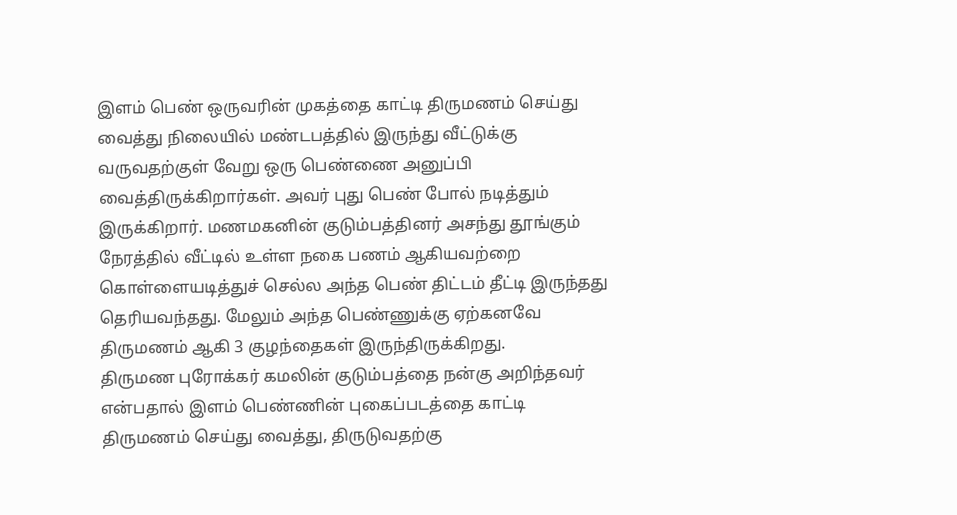இளம் பெண் ஒருவரின் முகத்தை காட்டி திருமணம் செய்து வைத்து நிலையில் மண்டபத்தில் இருந்து வீட்டுக்கு வருவதற்குள் வேறு ஒரு பெண்ணை அனுப்பி வைத்திருக்கிறார்கள். அவர் புது பெண் போல் நடித்தும் இருக்கிறார். மணமகனின் குடும்பத்தினர் அசந்து தூங்கும் நேரத்தில் வீட்டில் உள்ள நகை பணம் ஆகியவற்றை கொள்ளையடித்துச் செல்ல அந்த பெண் திட்டம் தீட்டி இருந்தது தெரியவந்தது. மேலும் அந்த பெண்ணுக்கு ஏற்கனவே திருமணம் ஆகி 3 குழந்தைகள் இருந்திருக்கிறது.
திருமண புரோக்கர் கமலின் குடும்பத்தை நன்கு அறிந்தவர் என்பதால் இளம் பெண்ணின் புகைப்படத்தை காட்டி திருமணம் செய்து வைத்து, திருடுவதற்கு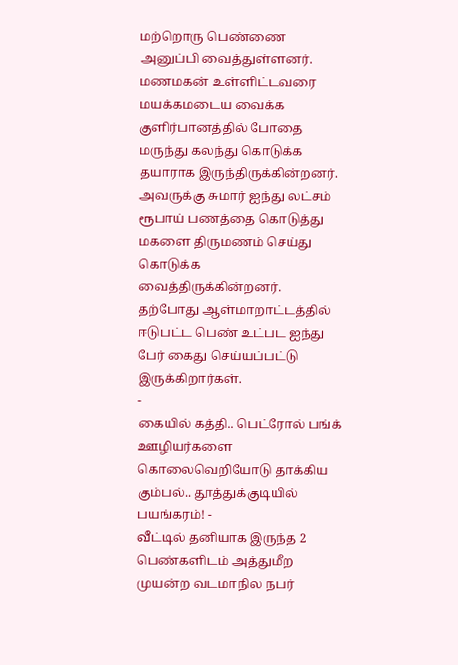மற்றொரு பெண்ணை அனுப்பி வைத்துள்ளனர். மணமகன் உள்ளிட்டவரை மயக்கமடைய வைக்க குளிர்பானத்தில் போதை மருந்து கலந்து கொடுக்க தயாராக இருந்திருக்கின்றனர். அவருக்கு சுமார் ஐந்து லட்சம் ரூபாய் பணத்தை கொடுத்து மகளை திருமணம் செய்து கொடுக்க வைத்திருக்கின்றனர். தற்போது ஆள்மாறாட்டத்தில் ஈடுபட்ட பெண் உட்பட ஐந்து பேர் கைது செய்யப்பட்டு இருக்கிறார்கள்.
-
கையில் கத்தி.. பெட்ரோல் பங்க் ஊழியர்களை கொலைவெறியோடு தாக்கிய கும்பல்.. தூத்துக்குடியில் பயங்கரம்! -
வீட்டில் தனியாக இருந்த 2 பெண்களிடம் அத்துமீற முயன்ற வடமாநில நபர்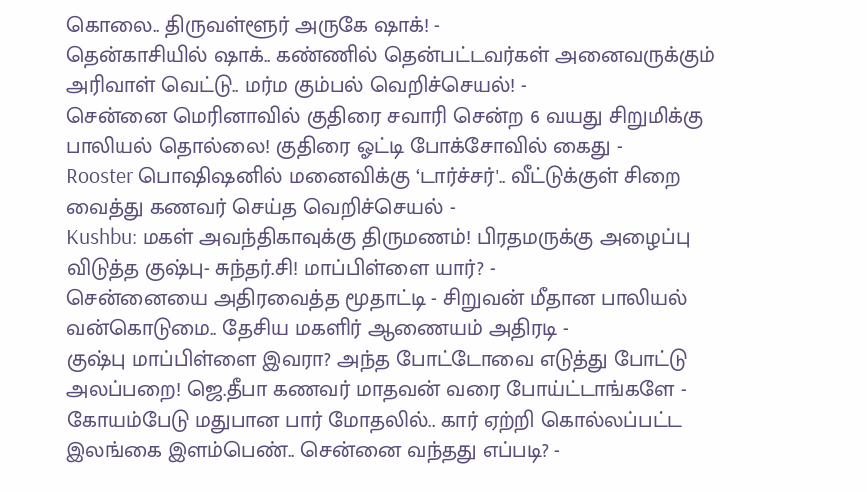கொலை.. திருவள்ளூர் அருகே ஷாக்! -
தென்காசியில் ஷாக்.. கண்ணில் தென்பட்டவர்கள் அனைவருக்கும் அரிவாள் வெட்டு.. மர்ம கும்பல் வெறிச்செயல்! -
சென்னை மெரினாவில் குதிரை சவாரி சென்ற 6 வயது சிறுமிக்கு பாலியல் தொல்லை! குதிரை ஓட்டி போக்சோவில் கைது -
Rooster பொஷிஷனில் மனைவிக்கு ‘டார்ச்சர்'.. வீட்டுக்குள் சிறை வைத்து கணவர் செய்த வெறிச்செயல் -
Kushbu: மகள் அவந்திகாவுக்கு திருமணம்! பிரதமருக்கு அழைப்பு விடுத்த குஷ்பு- சுந்தர்.சி! மாப்பிள்ளை யார்? -
சென்னையை அதிரவைத்த மூதாட்டி - சிறுவன் மீதான பாலியல் வன்கொடுமை.. தேசிய மகளிர் ஆணையம் அதிரடி -
குஷ்பு மாப்பிள்ளை இவரா? அந்த போட்டோவை எடுத்து போட்டு அலப்பறை! ஜெ.தீபா கணவர் மாதவன் வரை போய்ட்டாங்களே -
கோயம்பேடு மதுபான பார் மோதலில்.. கார் ஏற்றி கொல்லப்பட்ட இலங்கை இளம்பெண்.. சென்னை வந்தது எப்படி? -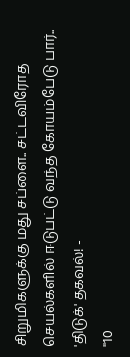சிறுமிகளுக்கு மது சப்ளை.. சட்டவிரோத செயல்களில் ஈடுபட்டு வந்த கோயம்பேடு பார்.. 'திடுக்' தகவல்! -
"10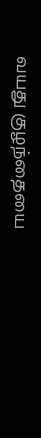வயது குழந்தையை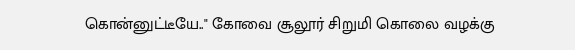கொன்னுட்டீயே.." கோவை சூலூர் சிறுமி கொலை வழக்கு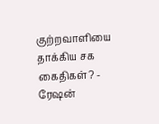குற்றவாளியை தாக்கிய சக கைதிகள்? -
ரேஷன்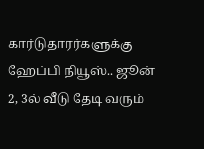கார்டுதாரர்களுக்கு ஹேப்பி நியூஸ்.. ஜூன் 2, 3ல் வீடு தேடி வரும்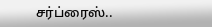சர்ப்ரைஸ்..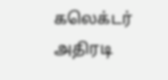கலெக்டர் அதிரடி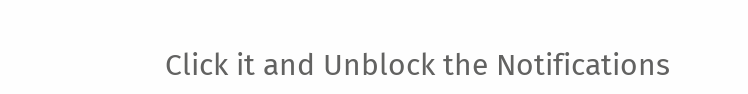Click it and Unblock the Notifications